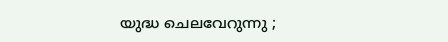യുദ്ധ ചെലവേറുന്നു ;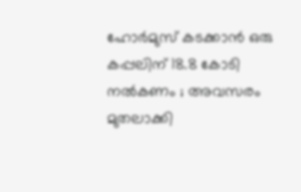ഹോര്‍മുസ് കടക്കാന്‍ ഒരു കപ്പലിന് 18.8 കോടി നല്‍കണം ; അവസരം മുതലാക്കി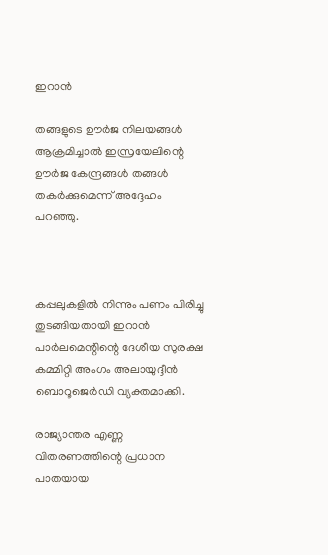ഇറാന്‍

തങ്ങളുടെ ഊര്‍ജ നിലയങ്ങള്‍ ആക്രമിച്ചാല്‍ ഇസ്രയേലിന്റെ ഊര്‍ജ കേന്ദ്രങ്ങള്‍ തങ്ങള്‍ തകര്‍ക്കുമെന്ന് അദ്ദേഹം പറഞ്ഞു.



കപ്പലുകളില്‍ നിന്നും പണം പിരിച്ചു തുടങ്ങിയതായി ഇറാന്‍ പാര്‍ലമെന്റിന്റെ ദേശീയ സുരക്ഷ കമ്മിറ്റി അംഗം അലായുദ്ദീന്‍ ബൊറൂജെര്‍ഡി വ്യക്തമാക്കി.

രാജ്യാന്തര എണ്ണ വിതരണത്തിന്റെ പ്രധാന പാതയായ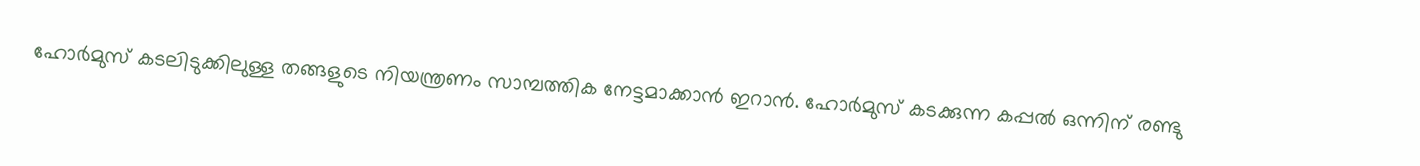ഹോര്‍മുസ് കടലിടുക്കിലുള്ള തങ്ങളുടെ നിയന്ത്രണം സാമ്പത്തിക നേട്ടമാക്കാന്‍ ഇറാന്‍. ഹോര്‍മുസ് കടക്കുന്ന കപ്പല്‍ ഒന്നിന് രണ്ടു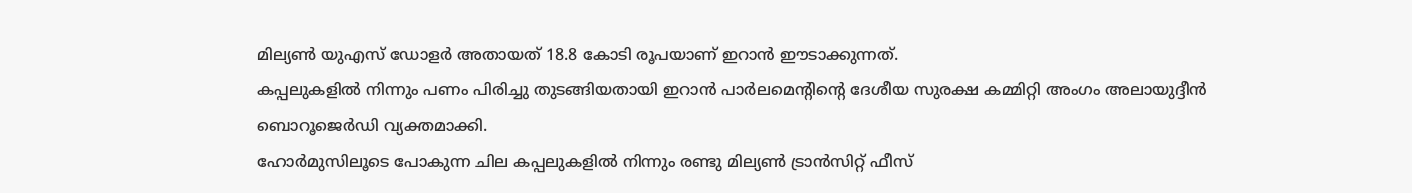മില്യണ്‍ യുഎസ് ഡോളര്‍ അതായത് 18.8 കോടി രൂപയാണ് ഇറാന്‍ ഈടാക്കുന്നത്.
കപ്പലുകളില്‍ നിന്നും പണം പിരിച്ചു തുടങ്ങിയതായി ഇറാന്‍ പാര്‍ലമെന്റിന്റെ ദേശീയ സുരക്ഷ കമ്മിറ്റി അംഗം അലായുദ്ദീന്‍ ബൊറൂജെര്‍ഡി വ്യക്തമാക്കി.
ഹോര്‍മുസിലൂടെ പോകുന്ന ചില കപ്പലുകളില്‍ നിന്നും രണ്ടു മില്യണ്‍ ട്രാന്‍സിറ്റ് ഫീസ്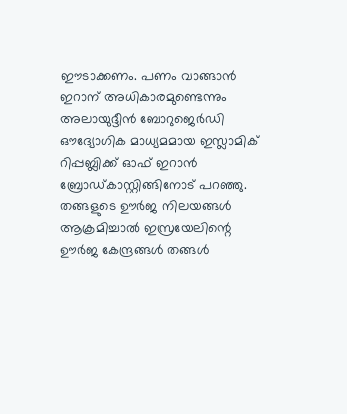ഈടാക്കണം. പണം വാങ്ങാന്‍ ഇറാന് അധികാരമുണ്ടെന്നും അലായുദ്ദീന്‍ ബോറുജെര്‍ഡി ഔദ്യോഗിക മാധ്യമമായ ഇസ്ലാമിക് റിപ്പബ്ലിക്ക് ഓഫ് ഇറാന്‍ ബ്രോഡ്കാസ്റ്റിങ്ങിനോട് പറഞ്ഞു.
തങ്ങളുടെ ഊര്‍ജ നിലയങ്ങള്‍ ആക്രമിച്ചാല്‍ ഇസ്രയേലിന്റെ ഊര്‍ജ കേന്ദ്രങ്ങള്‍ തങ്ങള്‍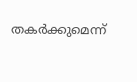തകര്‍ക്കുമെന്ന്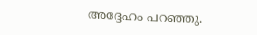അദ്ദേഹം പറഞ്ഞു.